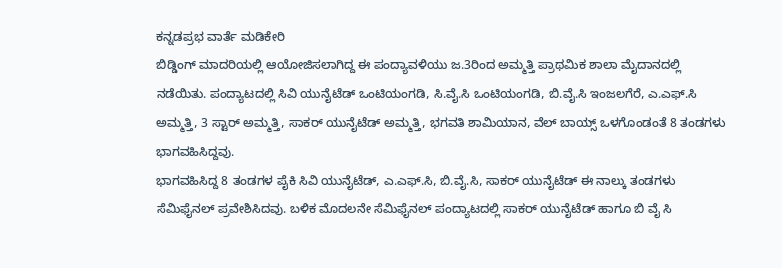ಕನ್ನಡಪ್ರಭ ವಾರ್ತೆ ಮಡಿಕೇರಿ
ಬಿಡ್ಡಿಂಗ್ ಮಾದರಿಯಲ್ಲಿ ಆಯೋಜಿಸಲಾಗಿದ್ದ ಈ ಪಂದ್ಯಾವಳಿಯು ಜ.3ರಿಂದ ಅಮ್ಮತ್ತಿ ಪ್ರಾಥಮಿಕ ಶಾಲಾ ಮೈದಾನದಲ್ಲಿ ನಡೆಯಿತು. ಪಂದ್ಯಾಟದಲ್ಲಿ ಸಿವಿ ಯುನೈಟೆಡ್ ಒಂಟಿಯಂಗಡಿ, ಸಿ.ವೈ.ಸಿ ಒಂಟಿಯಂಗಡಿ, ಬಿ.ವೈ.ಸಿ ಇಂಜಲಗೆರೆ, ಎ.ಎಫ್.ಸಿ ಅಮ್ಮತ್ತಿ, 3 ಸ್ಟಾರ್ ಅಮ್ಮತ್ತಿ, ಸಾಕರ್ ಯುನೈಟೆಡ್ ಅಮ್ಮತ್ತಿ, ಭಗವತಿ ಶಾಮಿಯಾನ, ವೆಲ್ ಬಾಯ್ಸ್ ಒಳಗೊಂಡಂತೆ 8 ತಂಡಗಳು ಭಾಗವಹಿಸಿದ್ದವು.
ಭಾಗವಹಿಸಿದ್ದ 8 ತಂಡಗಳ ಪೈಕಿ ಸಿವಿ ಯುನೈಟೆಡ್, ಎ.ಎಫ್.ಸಿ, ಬಿ.ವೈ.ಸಿ, ಸಾಕರ್ ಯುನೈಟೆಡ್ ಈ ನಾಲ್ಕು ತಂಡಗಳು ಸೆಮಿಫೈನಲ್ ಪ್ರವೇಶಿಸಿದವು. ಬಳಿಕ ಮೊದಲನೇ ಸೆಮಿಫೈನಲ್ ಪಂದ್ಯಾಟದಲ್ಲಿ ಸಾಕರ್ ಯುನೈಟೆಡ್ ಹಾಗೂ ಬಿ ವೈ ಸಿ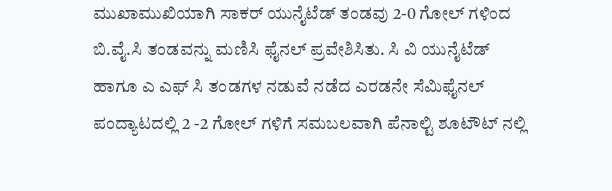ಮುಖಾಮುಖಿಯಾಗಿ ಸಾಕರ್ ಯುನೈಟೆಡ್ ತಂಡವು 2-0 ಗೋಲ್ ಗಳಿಂದ ಬಿ.ವೈ.ಸಿ ತಂಡವನ್ನು ಮಣಿಸಿ ಫೈನಲ್ ಪ್ರವೇಶಿಸಿತು. ಸಿ ವಿ ಯುನೈಟೆಡ್ ಹಾಗೂ ಎ ಎಫ್ ಸಿ ತಂಡಗಳ ನಡುವೆ ನಡೆದ ಎರಡನೇ ಸೆಮಿಫೈನಲ್ ಪಂದ್ಯಾಟದಲ್ಲಿ 2 -2 ಗೋಲ್ ಗಳಿಗೆ ಸಮಬಲವಾಗಿ ಪೆನಾಲ್ಟಿ ಶೂಟೌಟ್ ನಲ್ಲಿ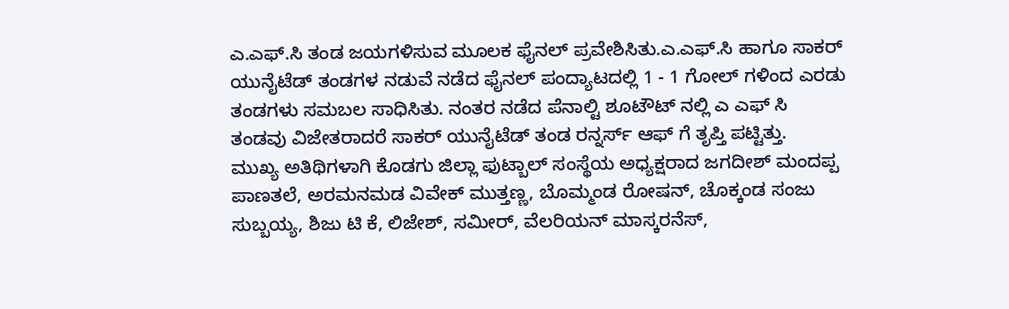ಎ.ಎಫ್.ಸಿ ತಂಡ ಜಯಗಳಿಸುವ ಮೂಲಕ ಫೈನಲ್ ಪ್ರವೇಶಿಸಿತು.ಎ.ಎಫ್.ಸಿ ಹಾಗೂ ಸಾಕರ್ ಯುನೈಟೆಡ್ ತಂಡಗಳ ನಡುವೆ ನಡೆದ ಫೈನಲ್ ಪಂದ್ಯಾಟದಲ್ಲಿ 1 - 1 ಗೋಲ್ ಗಳಿಂದ ಎರಡು ತಂಡಗಳು ಸಮಬಲ ಸಾಧಿಸಿತು. ನಂತರ ನಡೆದ ಪೆನಾಲ್ಟಿ ಶೂಟೌಟ್ ನಲ್ಲಿ ಎ ಎಫ್ ಸಿ ತಂಡವು ವಿಜೇತರಾದರೆ ಸಾಕರ್ ಯುನೈಟೆಡ್ ತಂಡ ರನ್ನರ್ಸ್ ಆಫ್ ಗೆ ತೃಪ್ತಿ ಪಟ್ಟಿತ್ತು.
ಮುಖ್ಯ ಅತಿಥಿಗಳಾಗಿ ಕೊಡಗು ಜಿಲ್ಲಾ ಫುಟ್ಬಾಲ್ ಸಂಸ್ಥೆಯ ಅಧ್ಯಕ್ಷರಾದ ಜಗದೀಶ್ ಮಂದಪ್ಪ ಪಾಣತಲೆ, ಅರಮನಮಡ ವಿವೇಕ್ ಮುತ್ತಣ್ಣ, ಬೊಮ್ಮಂಡ ರೋಷನ್, ಚೊಕ್ಕಂಡ ಸಂಜು ಸುಬ್ಬಯ್ಯ, ಶಿಜು ಟಿ ಕೆ, ಲಿಜೇಶ್, ಸಮೀರ್, ವೆಲರಿಯನ್ ಮಾಸ್ಕರನೆಸ್,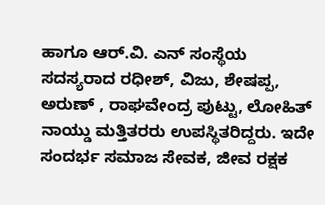ಹಾಗೂ ಆರ್.ವಿ. ಎನ್ ಸಂಸ್ಥೆಯ ಸದಸ್ಯರಾದ ರಧೀಶ್, ವಿಜು, ಶೇಷಪ್ಪ, ಅರುಣ್ , ರಾಘವೇಂದ್ರ ಪುಟ್ಟು, ಲೋಹಿತ್ ನಾಯ್ಡು ಮತ್ತಿತರರು ಉಪಸ್ಥಿತರಿದ್ದರು. ಇದೇ ಸಂದರ್ಭ ಸಮಾಜ ಸೇವಕ, ಜೀವ ರಕ್ಷಕ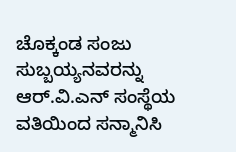ಚೊಕ್ಕಂಡ ಸಂಜು ಸುಬ್ಬಯ್ಯನವರನ್ನು ಆರ್.ವಿ.ಎನ್ ಸಂಸ್ಥೆಯ ವತಿಯಿಂದ ಸನ್ಮಾನಿಸಿ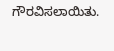ಗೌರವಿಸಲಾಯಿತು.